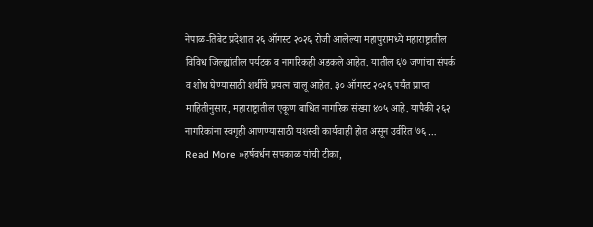नेपाळ-तिबेट प्रदेशात २६ ऑगस्ट २०२६ रोजी आलेल्या महापुरामध्ये महाराष्ट्रातील विविध जिल्ह्यांतील पर्यटक व नागरिकही अडकले आहेत. यातील ६७ जणांचा संपर्क व शोध घेण्यासाठी शर्थीचे प्रयत्न चालू आहेत. ३० ऑगस्ट २०२६ पर्यंत प्राप्त माहितीनुसार, महाराष्ट्रातील एकूण बाधित नागरिक संख्या ४०५ आहे. यापैकी २६२ नागरिकांना स्वगृही आणण्यासाठी यशस्वी कार्यवाही होत असून उर्वरित ७६ …
Read More »हर्षवर्धन सपकाळ यांची टीका,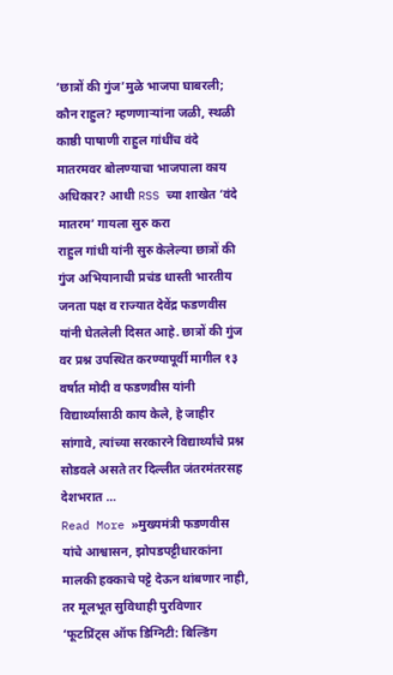‘छात्रों की गुंज’मुळे भाजपा घाबरली; कौन राहुल? म्हणणाऱ्यांना जळी, स्थळी काष्ठी पाषाणी राहुल गांधींच वंदे मातरमवर बोलण्याचा भाजपाला काय अधिकार? आधी RSS च्या शाखेत ‘वंदे मातरम’ गायला सुरु करा
राहुल गांधी यांनी सुरु केलेल्या छात्रों की गुंज अभियानाची प्रचंड धास्ती भारतीय जनता पक्ष व राज्यात देवेंद्र फडणवीस यांनी घेतलेली दिसत आहे. छात्रों की गुंज वर प्रश्न उपस्थित करण्यापूर्वी मागील १३ वर्षात मोदी व फडणवीस यांनी विद्यार्थ्यांसाठी काय केले, हे जाहीर सांगावे, त्यांच्या सरकारने विद्यार्थ्यांचे प्रश्न सोडवले असते तर दिल्लीत जंतरमंतरसह देशभरात …
Read More »मुख्यमंत्री फडणवीस यांचे आश्वासन, झोपडपट्टीधारकांना मालकी हक्काचे पट्टे देऊन थांबणार नाही, तर मूलभूत सुविधाही पुरविणार ‘फूटप्रिंट्स ऑफ डिग्निटी: बिल्डिंग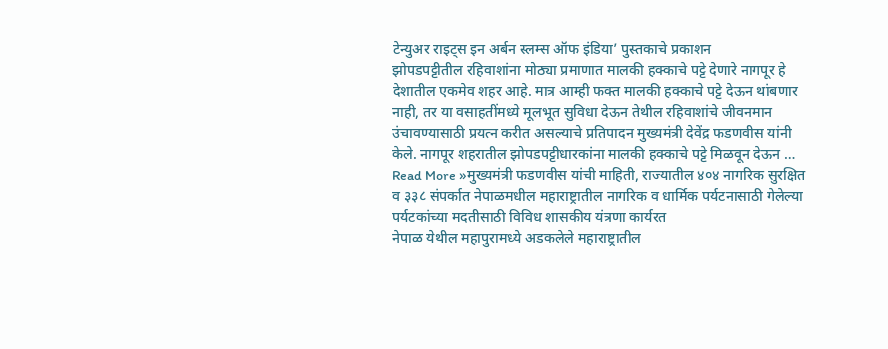टेन्युअर राइट्स इन अर्बन स्लम्स ऑफ इंडिया’ पुस्तकाचे प्रकाशन
झोपडपट्टीतील रहिवाशांना मोठ्या प्रमाणात मालकी हक्काचे पट्टे देणारे नागपूर हे देशातील एकमेव शहर आहे. मात्र आम्ही फक्त मालकी हक्काचे पट्टे देऊन थांबणार नाही, तर या वसाहतींमध्ये मूलभूत सुविधा देऊन तेथील रहिवाशांचे जीवनमान उंचावण्यासाठी प्रयत्न करीत असल्याचे प्रतिपादन मुख्यमंत्री देवेंद्र फडणवीस यांनी केले. नागपूर शहरातील झोपडपट्टीधारकांना मालकी हक्काचे पट्टे मिळवून देऊन …
Read More »मुख्यमंत्री फडणवीस यांची माहिती, राज्यातील ४०४ नागरिक सुरक्षित व ३३८ संपर्कात नेपाळमधील महाराष्ट्रातील नागरिक व धार्मिक पर्यटनासाठी गेलेल्या पर्यटकांच्या मदतीसाठी विविध शासकीय यंत्रणा कार्यरत
नेपाळ येथील महापुरामध्ये अडकलेले महाराष्ट्रातील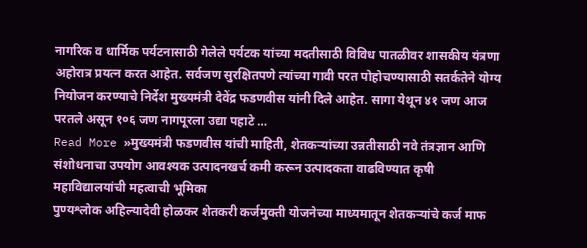नागरिक व धार्मिक पर्यटनासाठी गेलेले पर्यटक यांच्या मदतीसाठी विविध पातळीवर शासकीय यंत्रणा अहोरात्र प्रयत्न करत आहेत. सर्वजण सुरक्षितपणे त्यांच्या गावी परत पोहोचण्यासाठी सतर्कतेने योग्य नियोजन करण्याचे निर्देश मुख्यमंत्री देवेंद्र फडणवीस यांनी दिले आहेत. सागा येथून ४१ जण आज परतले असून १०६ जण नागपूरला उद्या पहाटे …
Read More »मुख्यमंत्री फडणवीस यांची माहिती, शेतकऱ्यांच्या उन्नतीसाठी नवे तंत्रज्ञान आणि संशोधनाचा उपयोग आवश्यक उत्पादनखर्च कमी करून उत्पादकता वाढविण्यात कृषी महाविद्यालयांची महत्वाची भूमिका
पुण्यश्लोक अहिल्यादेवी होळकर शेतकरी कर्जमुक्ती योजनेच्या माध्यमातून शेतकऱ्यांचे कर्ज माफ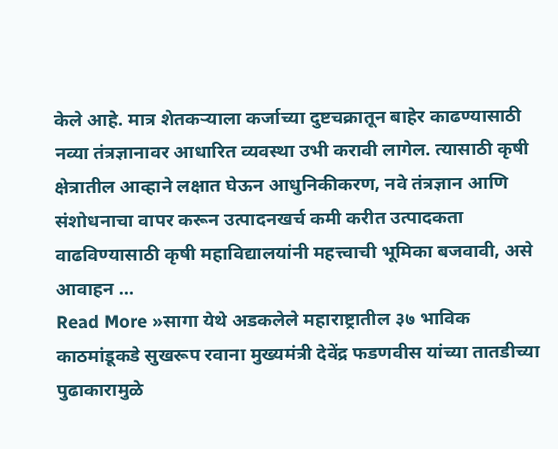केले आहे. मात्र शेतकऱ्याला कर्जाच्या दुष्टचक्रातून बाहेर काढण्यासाठी नव्या तंत्रज्ञानावर आधारित व्यवस्था उभी करावी लागेल. त्यासाठी कृषी क्षेत्रातील आव्हाने लक्षात घेऊन आधुनिकीकरण, नवे तंत्रज्ञान आणि संशोधनाचा वापर करून उत्पादनखर्च कमी करीत उत्पादकता वाढविण्यासाठी कृषी महाविद्यालयांनी महत्त्वाची भूमिका बजवावी, असे आवाहन …
Read More »सागा येथे अडकलेले महाराष्ट्रातील ३७ भाविक काठमांडूकडे सुखरूप रवाना मुख्यमंत्री देवेंद्र फडणवीस यांच्या तातडीच्या पुढाकारामुळे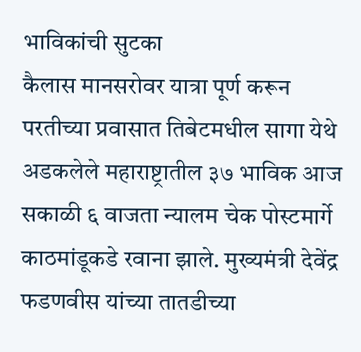भाविकांची सुटका
कैलास मानसरोवर यात्रा पूर्ण करून परतीच्या प्रवासात तिबेटमधील सागा येथे अडकलेले महाराष्ट्रातील ३७ भाविक आज सकाळी ६ वाजता न्यालम चेक पोस्टमार्गे काठमांडूकडे रवाना झाले. मुख्यमंत्री देवेंद्र फडणवीस यांच्या तातडीच्या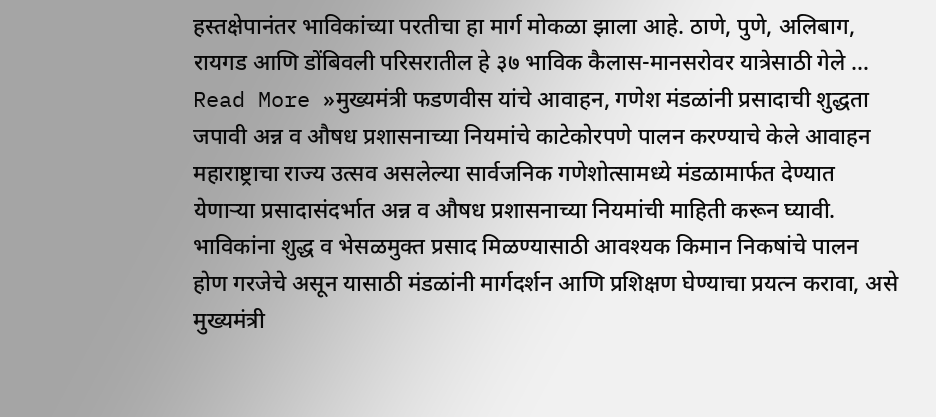हस्तक्षेपानंतर भाविकांच्या परतीचा हा मार्ग मोकळा झाला आहे. ठाणे, पुणे, अलिबाग, रायगड आणि डोंबिवली परिसरातील हे ३७ भाविक कैलास-मानसरोवर यात्रेसाठी गेले …
Read More »मुख्यमंत्री फडणवीस यांचे आवाहन, गणेश मंडळांनी प्रसादाची शुद्धता जपावी अन्न व औषध प्रशासनाच्या नियमांचे काटेकोरपणे पालन करण्याचे केले आवाहन
महाराष्ट्राचा राज्य उत्सव असलेल्या सार्वजनिक गणेशोत्सामध्ये मंडळामार्फत देण्यात येणाऱ्या प्रसादासंदर्भात अन्न व औषध प्रशासनाच्या नियमांची माहिती करून घ्यावी. भाविकांना शुद्ध व भेसळमुक्त प्रसाद मिळण्यासाठी आवश्यक किमान निकषांचे पालन होण गरजेचे असून यासाठी मंडळांनी मार्गदर्शन आणि प्रशिक्षण घेण्याचा प्रयत्न करावा, असे मुख्यमंत्री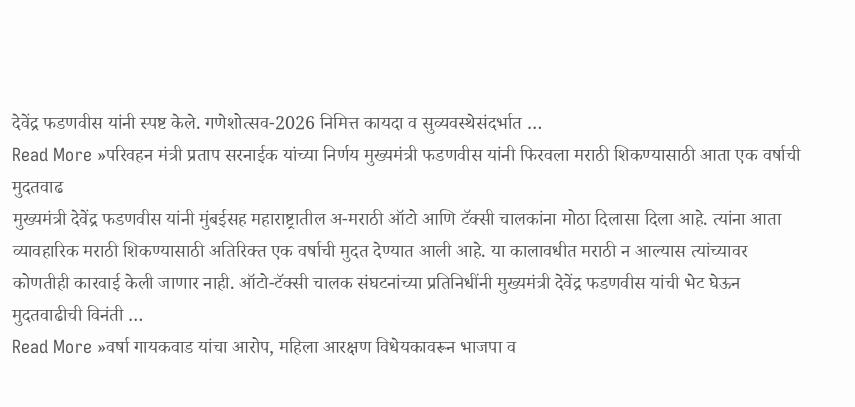देवेंद्र फडणवीस यांनी स्पष्ट केले. गणेशोत्सव-2026 निमित्त कायदा व सुव्यवस्थेसंदर्भात …
Read More »परिवहन मंत्री प्रताप सरनाईक यांच्या निर्णय मुख्यमंत्री फडणवीस यांनी फिरवला मराठी शिकण्यासाठी आता एक वर्षाची मुदतवाढ
मुख्यमंत्री देवेंद्र फडणवीस यांनी मुंबईसह महाराष्ट्रातील अ-मराठी ऑटो आणि टॅक्सी चालकांना मोठा दिलासा दिला आहे. त्यांना आता व्यावहारिक मराठी शिकण्यासाठी अतिरिक्त एक वर्षाची मुदत देण्यात आली आहे. या कालावधीत मराठी न आल्यास त्यांच्यावर कोणतीही कारवाई केली जाणार नाही. ऑटो-टॅक्सी चालक संघटनांच्या प्रतिनिधींनी मुख्यमंत्री देवेंद्र फडणवीस यांची भेट घेऊन मुदतवाढीची विनंती …
Read More »वर्षा गायकवाड यांचा आरोप, महिला आरक्षण विधेयकावरून भाजपा व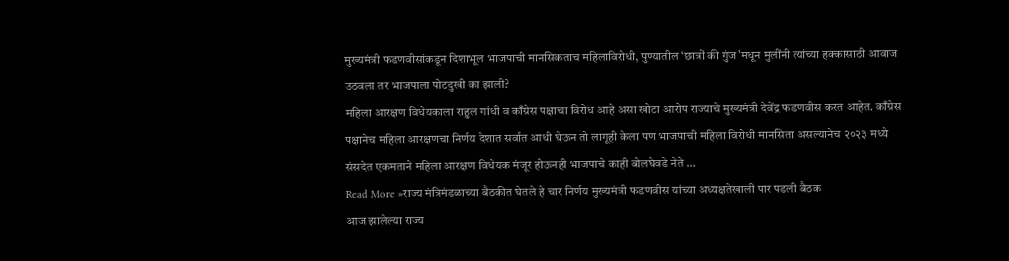मुख्यमंत्री फडणवीसांकडून दिशाभूल भाजपाची मानसिकताच महिलाविरोधी, पुण्यातील ‘छात्रों की गुंज’मधून मुलींनी त्यांच्या हक्कासाठी आवाज उठवला तर भाजपाला पोटदुखी का झाली?
महिला आरक्षण विधेयकाला राहुल गांधी व काँग्रेस पक्षाचा विरोध आहे असा खोटा आरोप राज्याचे मुख्यमंत्री देवेंद्र फडणवीस करत आहेत. काँग्रेस पक्षानेच महिला आरक्षणचा निर्णय देशात सर्वात आधी घेऊन तो लागूही केला पण भाजपाची महिला विरोधी मानसिता असल्यानेच २०२३ मध्ये संसदेत एकमताने महिला आरक्षण विधेयक मंजूर होऊनही भाजपाचे काही बोलघेवडे नेते …
Read More »राज्य मंत्रिमंडळाच्या बैठकीत घेतले हे चार निर्णय मुख्यमंत्री फडणवीस यांच्या अध्यक्षतेखाली पार पडली बैठक
आज झालेल्या राज्य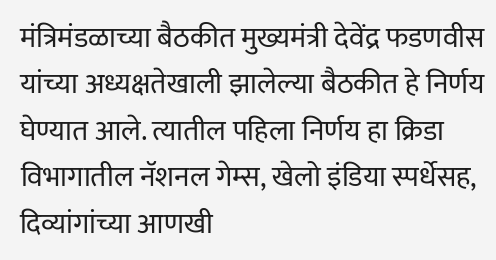मंत्रिमंडळाच्या बैठकीत मुख्यमंत्री देवेंद्र फडणवीस यांच्या अध्यक्षतेखाली झालेल्या बैठकीत हे निर्णय घेण्यात आले. त्यातील पहिला निर्णय हा क्रिडा विभागातील नॅशनल गेम्स, खेलो इंडिया स्पर्धेसह, दिव्यांगांच्या आणखी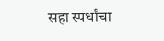सहा स्पर्धांचा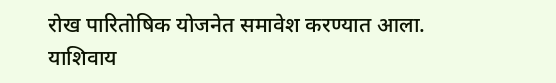रोख पारितोषिक योजनेत समावेश करण्यात आला. याशिवाय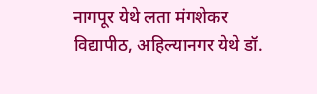नागपूर येथे लता मंगशेकर विद्यापीठ, अहिल्यानगर येथे डॉ.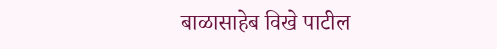बाळासाहेब विखे पाटील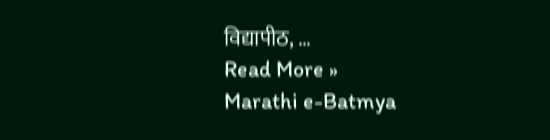विद्यापीठ, …
Read More »
Marathi e-Batmya